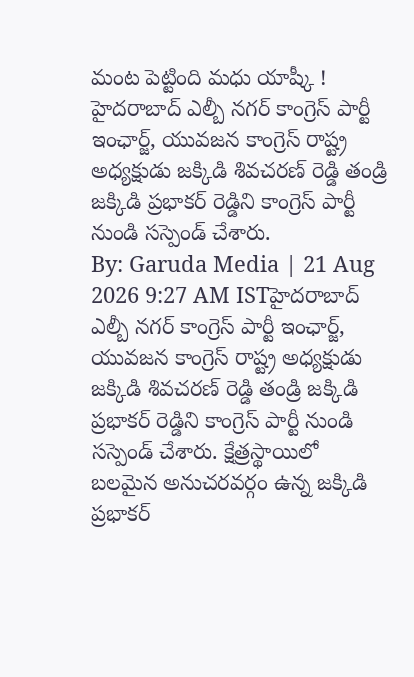మంట పెట్టింది మధు యాష్కీ !
హైదరాబాద్ ఎల్బీ నగర్ కాంగ్రెస్ పార్టీ ఇంఛార్జ్, యువజన కాంగ్రెస్ రాష్ట్ర అధ్యక్షుడు జక్కిడి శివచరణ్ రెడ్డి తండ్రి జక్కిడి ప్రభాకర్ రెడ్డిని కాంగ్రెస్ పార్టీ నుండి సస్పెండ్ చేశారు.
By: Garuda Media | 21 Aug 2026 9:27 AM ISTహైదరాబాద్ ఎల్బీ నగర్ కాంగ్రెస్ పార్టీ ఇంఛార్జ్, యువజన కాంగ్రెస్ రాష్ట్ర అధ్యక్షుడు జక్కిడి శివచరణ్ రెడ్డి తండ్రి జక్కిడి ప్రభాకర్ రెడ్డిని కాంగ్రెస్ పార్టీ నుండి సస్పెండ్ చేశారు. క్షేత్రస్థాయిలో బలమైన అనుచరవర్గం ఉన్న జక్కిడి ప్రభాకర్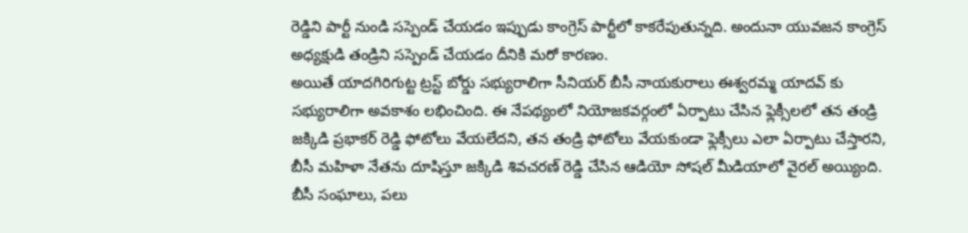రెడ్డిని పార్టీ నుండి సస్పెండ్ చేయడం ఇప్పుడు కాంగ్రెస్ పార్టీలో కాకరేపుతున్నది. అందునా యువజన కాంగ్రెస్ అధ్యక్షుడి తండ్రిని సస్పెండ్ చేయడం దీనికి మరో కారణం.
అయితే యాదగిరిగుట్ట ట్రస్ట్ బోర్డు సభ్యురాలిగా సీనియర్ బీసీ నాయకురాలు ఈశ్వరమ్మ యాదవ్ కు సభ్యురాలిగా అవకాశం లభించింది. ఈ నేపథ్యంలో నియోజకవర్గంలో ఏర్పాటు చేసిన ఫ్లెక్సీలలో తన తండ్రి జక్కిడి ప్రభాకర్ రెడ్డి ఫోటోలు వేయలేదని, తన తండ్రి ఫోటోలు వేయకుండా ఫ్లెక్సీలు ఎలా ఏర్పాటు చేస్తారని, బీసీ మహిళా నేతను దూషిస్తూ జక్కిడి శివచరణ్ రెడ్డి చేసిన ఆడియో సోషల్ మీడియాలో వైరల్ అయ్యింది.
బీసీ సంఘాలు, పలు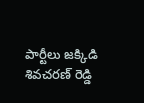పార్టీలు జక్కిడి శివచరణ్ రెడ్డి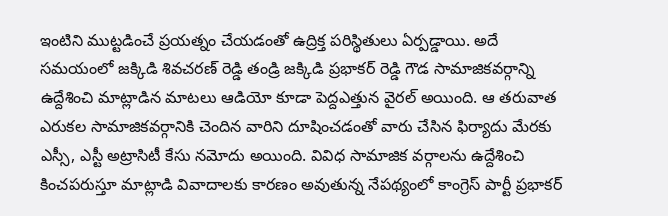ఇంటిని ముట్టడించే ప్రయత్నం చేయడంతో ఉద్రిక్త పరిస్థితులు ఏర్పడ్డాయి. అదే సమయంలో జక్కిడి శివచరణ్ రెడ్డి తండ్రి జక్కిడి ప్రభాకర్ రెడ్డి గౌడ సామాజికవర్గాన్ని ఉద్దేశించి మాట్లాడిన మాటలు ఆడియో కూడా పెద్దఎత్తున వైరల్ అయింది. ఆ తరువాత ఎరుకల సామాజికవర్గానికి చెందిన వారిని దూషించడంతో వారు చేసిన ఫిర్యాదు మేరకు ఎస్సీ, ఎస్టీ అట్రాసిటీ కేసు నమోదు అయింది. వివిధ సామాజిక వర్గాలను ఉద్దేశించి కించపరుస్తూ మాట్లాడి వివాదాలకు కారణం అవుతున్న నేపథ్యంలో కాంగ్రెస్ పార్టీ ప్రభాకర్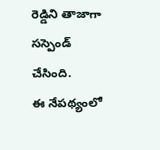రెడ్డిని తాజాగా సస్పెండ్ చేసింది.
ఈ నేపథ్యంలో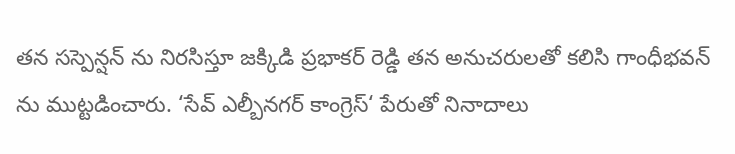తన సస్పెన్షన్ ను నిరసిస్తూ జక్కిడి ప్రభాకర్ రెడ్డి తన అనుచరులతో కలిసి గాంధీభవన్ ను ముట్టడించారు. ‘సేవ్ ఎల్బీనగర్ కాంగ్రెస్‘ పేరుతో నినాదాలు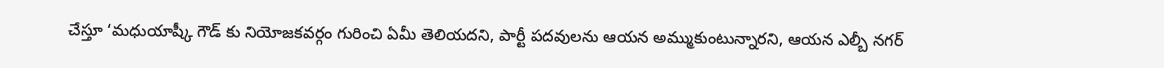చేస్తూ ‘మధుయాష్కీ గౌడ్ కు నియోజకవర్గం గురించి ఏమీ తెలియదని, పార్టీ పదవులను ఆయన అమ్ముకుంటున్నారని, ఆయన ఎల్బీ నగర్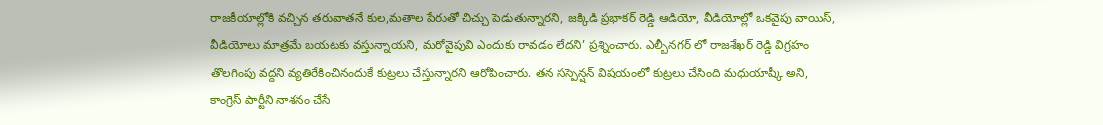రాజకీయాల్లోకి వచ్చిన తరువాతనే కుల,మతాల పేరుతో చిచ్చు పెడుతున్నారని, జక్కిడి ప్రభాకర్ రెడ్డి ఆడియో, వీడియోల్లో ఒకవైపు వాయిస్, వీడియోలు మాత్రమే బయటకు వస్తున్నాయని, మరోవైపువి ఎందుకు రావడం లేదని’ ప్రశ్నించారు. ఎల్బీనగర్ లో రాజశేఖర్ రెడ్డి విగ్రహం తొలగింపు వద్దని వ్యతిరేకించినందుకే కుట్రలు చేస్తున్నారని ఆరోపించారు. తన సస్పెన్షన్ విషయంలో కుట్రలు చేసింది మధుయాష్కీ అని, కాంగ్రెస్ పార్టీని నాశనం చేసే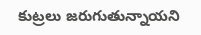కుట్రలు జరుగుతున్నాయని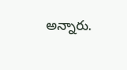అన్నారు.